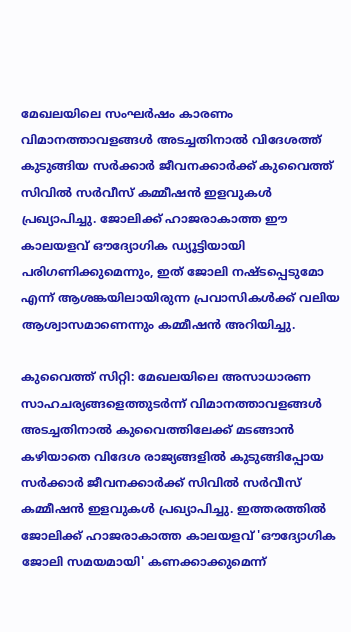മേഖലയിലെ സംഘർഷം കാരണം വിമാനത്താവളങ്ങൾ അടച്ചതിനാൽ വിദേശത്ത് കുടുങ്ങിയ സർക്കാർ ജീവനക്കാർക്ക് കുവൈത്ത് സിവിൽ സർവീസ് കമ്മീഷൻ ഇളവുകൾ പ്രഖ്യാപിച്ചു. ജോലിക്ക് ഹാജരാകാത്ത ഈ കാലയളവ് ഔദ്യോഗിക ഡ്യൂട്ടിയായി പരിഗണിക്കുമെന്നും, ഇത് ജോലി നഷ്ടപ്പെടുമോ എന്ന് ആശങ്കയിലായിരുന്ന പ്രവാസികൾക്ക് വലിയ ആശ്വാസമാണെന്നും കമ്മീഷൻ അറിയിച്ചു.

കുവൈത്ത് സിറ്റി: മേഖലയിലെ അസാധാരണ സാഹചര്യങ്ങളെത്തുടർന്ന് വിമാനത്താവളങ്ങൾ അടച്ചതിനാൽ കുവൈത്തിലേക്ക് മടങ്ങാൻ കഴിയാതെ വിദേശ രാജ്യങ്ങളിൽ കുടുങ്ങിപ്പോയ സർക്കാർ ജീവനക്കാർക്ക് സിവിൽ സർവീസ് കമ്മീഷൻ ഇളവുകൾ പ്രഖ്യാപിച്ചു. ഇത്തരത്തിൽ ജോലിക്ക് ഹാജരാകാത്ത കാലയളവ് 'ഔദ്യോഗിക ജോലി സമയമായി' കണക്കാക്കുമെന്ന്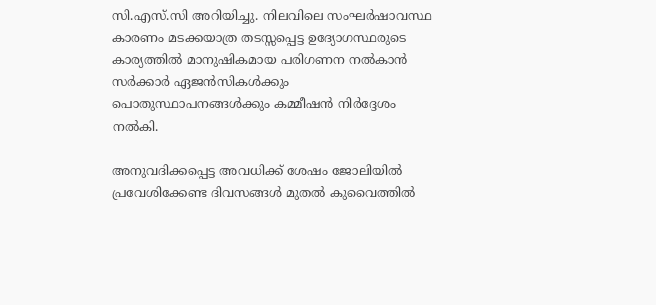സി.എസ്.സി അറിയിച്ചു. നിലവിലെ സംഘർഷാവസ്ഥ കാരണം മടക്കയാത്ര തടസ്സപ്പെട്ട ഉദ്യോഗസ്ഥരുടെ കാര്യത്തിൽ മാനുഷികമായ പരിഗണന നൽകാൻ സർക്കാർ ഏജൻസികൾക്കും പൊതുസ്ഥാപനങ്ങൾക്കും കമ്മീഷൻ നിർദ്ദേശം നൽകി.

അനുവദിക്കപ്പെട്ട അവധിക്ക് ശേഷം ജോലിയിൽ പ്രവേശിക്കേണ്ട ദിവസങ്ങൾ മുതൽ കുവൈത്തിൽ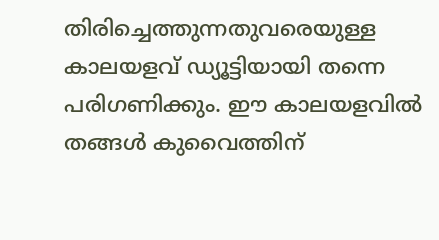തിരിച്ചെത്തുന്നതുവരെയുള്ള കാലയളവ് ഡ്യൂട്ടിയായി തന്നെ പരിഗണിക്കും. ഈ കാലയളവിൽ തങ്ങൾ കുവൈത്തിന്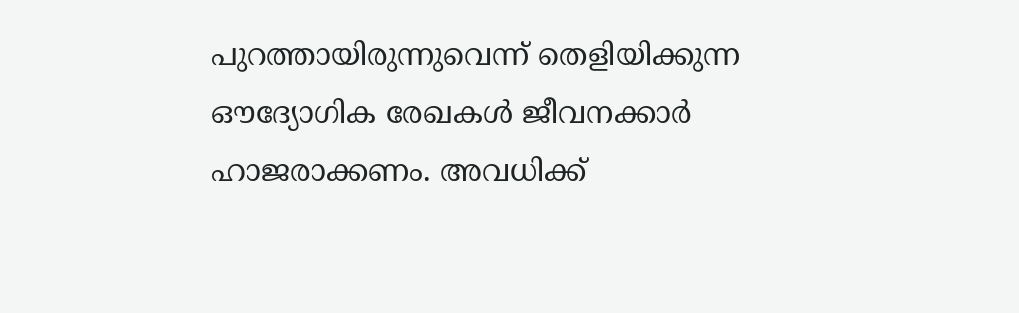പുറത്തായിരുന്നുവെന്ന് തെളിയിക്കുന്ന ഔദ്യോഗിക രേഖകൾ ജീവനക്കാർ ഹാജരാക്കണം. അവധിക്ക്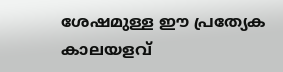ശേഷമുള്ള ഈ പ്രത്യേക കാലയളവ്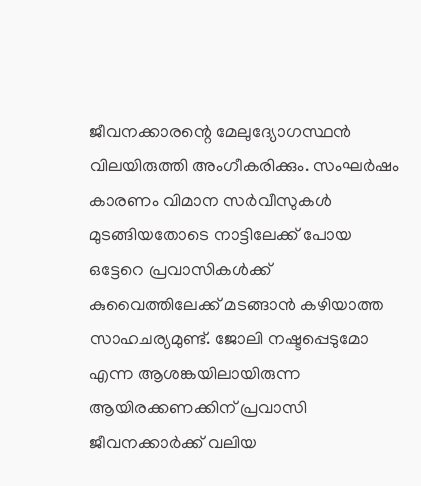ജീവനക്കാരന്റെ മേലുദ്യോഗസ്ഥൻ വിലയിരുത്തി അംഗീകരിക്കും. സംഘർഷം കാരണം വിമാന സർവീസുകൾ മുടങ്ങിയതോടെ നാട്ടിലേക്ക് പോയ ഒട്ടേറെ പ്രവാസികൾക്ക് കുവൈത്തിലേക്ക് മടങ്ങാൻ കഴിയാത്ത സാഹചര്യമുണ്ട്. ജോലി നഷ്ടപ്പെടുമോ എന്ന ആശങ്കയിലായിരുന്ന ആയിരക്കണക്കിന് പ്രവാസി ജീവനക്കാർക്ക് വലിയ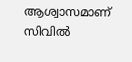ആശ്വാസമാണ് സിവിൽ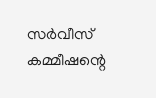സർവീസ് കമ്മീഷന്റെ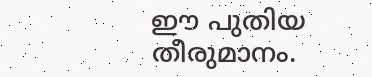ഈ പുതിയ തീരുമാനം.